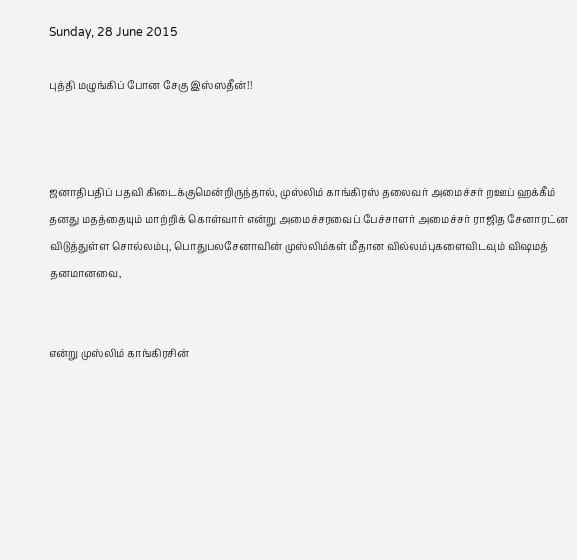Sunday, 28 June 2015

புத்தி மழுங்கிப் போன சேகு இஸ்ஸதீன்!!



ஜனாதிபதிப் பதவி கிடைக்குமென்றிருந்தால், முஸ்லிம் காங்கிரஸ் தலைவர் அமைச்சர் றஊப் ஹக்கீம் தனது மதத்தையும் மாற்றிக் கொள்வார் என்று அமைச்சரவைப் பேச்சாளர் அமைச்சர் ராஜித சேனாரட்ன விடுத்துள்ள சொல்லம்பு, பொதுபலசேனாவின் முஸ்லிம்கள் மீதான வில்லம்புகளைவிடவும் விஷமத் தனமானவை,


என்று முஸ்லிம் காங்கிரசின்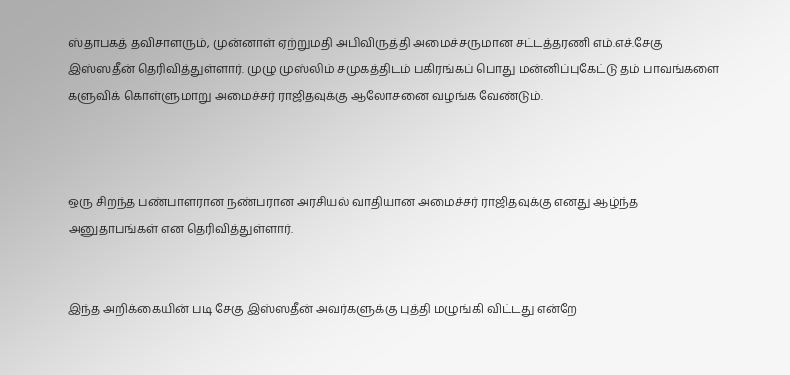ஸ்தாபகத் தவிசாளரும், முன்னாள் ஏற்றுமதி அபிவிருத்தி அமைச்சருமான சட்டத்தரணி எம்.எச்.சேகு இஸ்ஸதீன் தெரிவித்துள்ளார். முழு முஸ்லிம் சமுகத்திடம் பகிரங்கப் பொது மன்னிப்புகேட்டு தம் பாவங்களை களுவிக் கொள்ளுமாறு அமைச்சர் ராஜிதவுக்கு ஆலோசனை வழங்க வேண்டும்.



ஒரு சிறந்த பண்பாளரான நண்பரான அரசியல் வாதியான அமைச்சர் ராஜிதவுக்கு எனது ஆழ்ந்த அனுதாபங்கள் என தெரிவித்துள்ளார்.


இந்த அறிக்கையின் படி சேகு இஸ்ஸதீன் அவர்களுக்கு புத்தி மழுங்கி விட்டது என்றே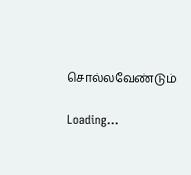சொல்லவேண்டும்

Loading...